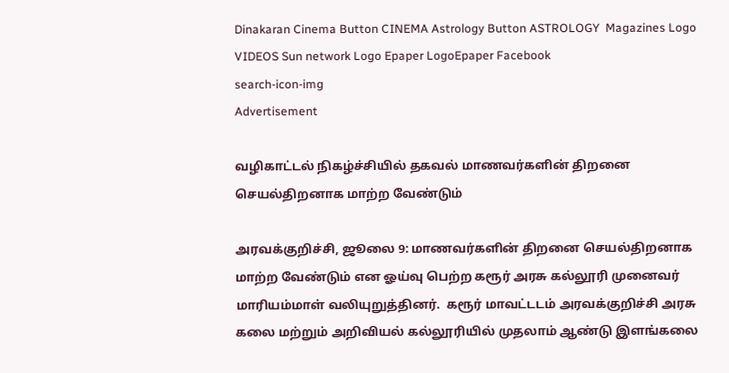Dinakaran Cinema Button CINEMA Astrology Button ASTROLOGY  Magazines Logo VIDEOS Sun network Logo Epaper LogoEpaper Facebook
search-icon-img
Advertisement

வழிகாட்டல் நிகழ்ச்சியில் தகவல் மாணவர்களின் திறனை செயல்திறனாக மாற்ற வேண்டும்

அரவக்குறிச்சி, ஜூலை 9: மாணவர்களின் திறனை செயல்திறனாக மாற்ற வேண்டும் என ஓய்வு பெற்ற கரூர் அரசு கல்லூரி முனைவர் மாரியம்மாள் வலியுறுத்தினர்.  கரூர் மாவட்டடம் அரவக்குறிச்சி அரசு கலை மற்றும் அறிவியல் கல்லூரியில் முதலாம் ஆண்டு இளங்கலை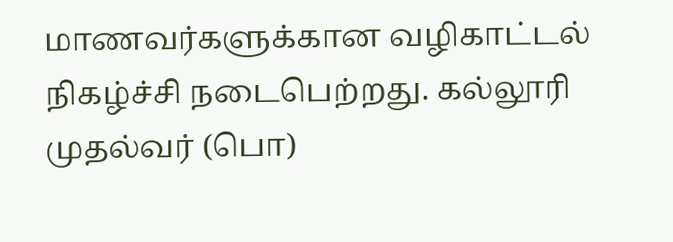மாணவர்களுக்கான வழிகாட்டல் நிகழ்ச்சி நடைபெற்றது. கல்லூரி முதல்வர் (பொ)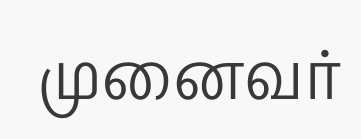முனைவர்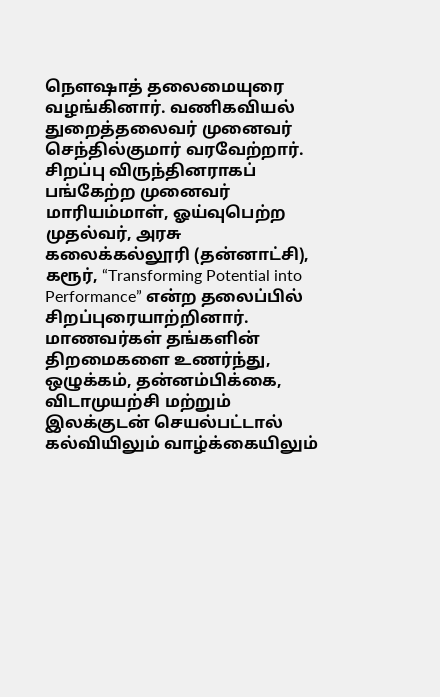நெளஷாத் தலைமையுரை வழங்கினார். வணிகவியல் துறைத்தலைவர் முனைவர் செந்தில்குமார் வரவேற்றார். சிறப்பு விருந்தினராகப் பங்கேற்ற முனைவர் மாரியம்மாள், ஓய்வுபெற்ற முதல்வர், அரசு கலைக்கல்லூரி (தன்னாட்சி), கரூர், “Transforming Potential into Performance” என்ற தலைப்பில் சிறப்புரையாற்றினார். மாணவர்கள் தங்களின் திறமைகளை உணர்ந்து, ஒழுக்கம், தன்னம்பிக்கை, விடாமுயற்சி மற்றும் இலக்குடன் செயல்பட்டால் கல்வியிலும் வாழ்க்கையிலும்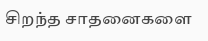சிறந்த சாதனைகளை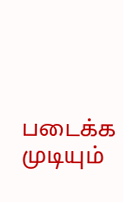படைக்க முடியும்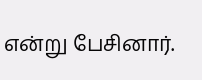என்று பேசினார்.